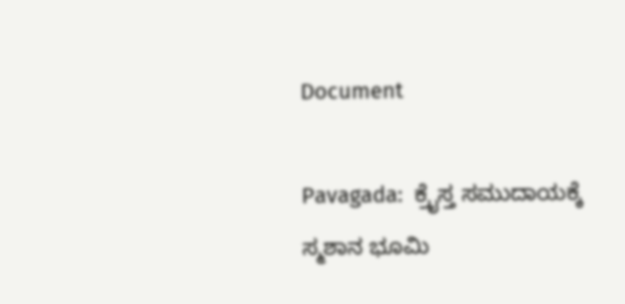Document

Pavagada:  ಕ್ರೈಸ್ತ ಸಮುದಾಯಕ್ಕೆ ಸ್ಮಶಾನ ಭೂಮಿ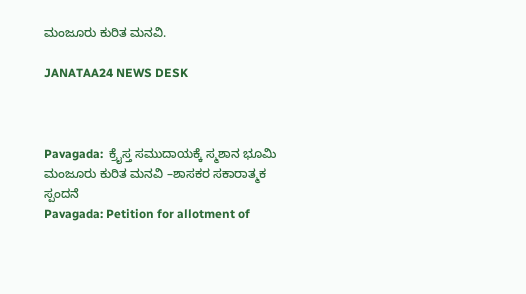ಮಂಜೂರು ಕುರಿತ ಮನವಿ.

JANATAA24 NEWS DESK



Pavagada:  ಕ್ರೈಸ್ತ ಸಮುದಾಯಕ್ಕೆ ಸ್ಮಶಾನ ಭೂಮಿ ಮಂಜೂರು ಕುರಿತ ಮನವಿ –ಶಾಸಕರ ಸಕಾರಾತ್ಮಕ ಸ್ಪಂದನೆ
Pavagada: Petition for allotment of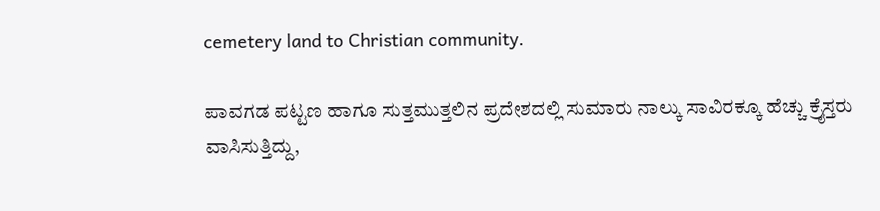cemetery land to Christian community.

ಪಾವಗಡ ಪಟ್ಟಣ ಹಾಗೂ ಸುತ್ತಮುತ್ತಲಿನ ಪ್ರದೇಶದಲ್ಲಿ ಸುಮಾರು ನಾಲ್ಕು ಸಾವಿರಕ್ಕೂ ಹೆಚ್ಚು ಕ್ರೈಸ್ತರು ವಾಸಿಸುತ್ತಿದ್ದು,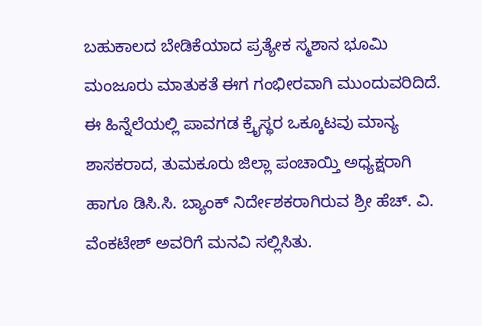ಬಹುಕಾಲದ ಬೇಡಿಕೆಯಾದ ಪ್ರತ್ಯೇಕ ಸ್ಮಶಾನ ಭೂಮಿ ಮಂಜೂರು ಮಾತುಕತೆ ಈಗ ಗಂಭೀರವಾಗಿ ಮುಂದುವರಿದಿದೆ. ಈ ಹಿನ್ನೆಲೆಯಲ್ಲಿ ಪಾವಗಡ ಕ್ರೈಸ್ಥರ ಒಕ್ಕೂಟವು ಮಾನ್ಯ ಶಾಸಕರಾದ, ತುಮಕೂರು ಜಿಲ್ಲಾ ಪಂಚಾಯ್ತಿ ಅಧ್ಯಕ್ಷರಾಗಿ ಹಾಗೂ ಡಿಸಿ.ಸಿ. ಬ್ಯಾಂಕ್ ನಿರ್ದೇಶಕರಾಗಿರುವ ಶ್ರೀ ಹೆಚ್. ವಿ. ವೆಂಕಟೇಶ್ ಅವರಿಗೆ ಮನವಿ ಸಲ್ಲಿಸಿತು.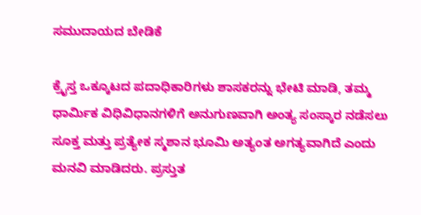ಸಮುದಾಯದ ಬೇಡಿಕೆ

ಕ್ರೈಸ್ತ ಒಕ್ಕೂಟದ ಪದಾಧಿಕಾರಿಗಳು ಶಾಸಕರನ್ನು ಭೇಟಿ ಮಾಡಿ, ತಮ್ಮ ಧಾರ್ಮಿಕ ವಿಧಿವಿಧಾನಗಳಿಗೆ ಅನುಗುಣವಾಗಿ ಅಂತ್ಯ ಸಂಸ್ಕಾರ ನಡೆಸಲು ಸೂಕ್ತ ಮತ್ತು ಪ್ರತ್ಯೇಕ ಸ್ಮಶಾನ ಭೂಮಿ ಅತ್ಯಂತ ಅಗತ್ಯವಾಗಿದೆ ಎಂದು ಮನವಿ ಮಾಡಿದರು. ಪ್ರಸ್ತುತ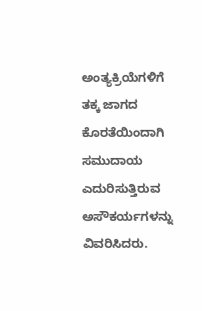ಅಂತ್ಯಕ್ರಿಯೆಗಳಿಗೆ ತಕ್ಕ ಜಾಗದ ಕೊರತೆಯಿಂದಾಗಿ ಸಮುದಾಯ ಎದುರಿಸುತ್ತಿರುವ ಅಸೌಕರ್ಯಗಳನ್ನು ವಿವರಿಸಿದರು.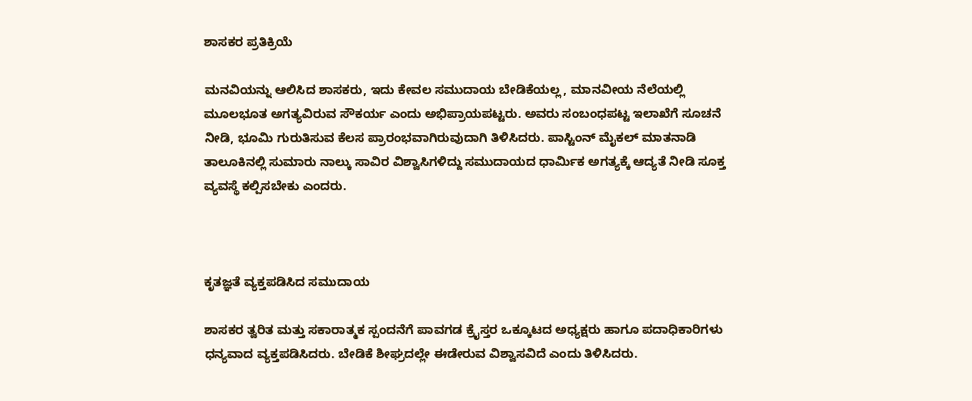ಶಾಸಕರ ಪ್ರತಿಕ್ರಿಯೆ

ಮನವಿಯನ್ನು ಆಲಿಸಿದ ಶಾಸಕರು, ಇದು ಕೇವಲ ಸಮುದಾಯ ಬೇಡಿಕೆಯಲ್ಲ, ಮಾನವೀಯ ನೆಲೆಯಲ್ಲಿ ಮೂಲಭೂತ ಅಗತ್ಯವಿರುವ ಸೌಕರ್ಯ ಎಂದು ಅಭಿಪ್ರಾಯಪಟ್ಟರು. ಅವರು ಸಂಬಂಧಪಟ್ಟ ಇಲಾಖೆಗೆ ಸೂಚನೆ ನೀಡಿ, ಭೂಮಿ ಗುರುತಿಸುವ ಕೆಲಸ ಪ್ರಾರಂಭವಾಗಿರುವುದಾಗಿ ತಿಳಿಸಿದರು. ಪಾಸ್ಟಿಂನ್ ಮೈಕಲ್ ಮಾತನಾಡಿ ತಾಲೂಕಿನಲ್ಲಿ ಸುಮಾರು ನಾಲ್ಕು ಸಾವಿರ ವಿಶ್ವಾಸಿಗಳಿದ್ದು ಸಮುದಾಯದ ಧಾರ್ಮಿಕ ಅಗತ್ಯಕ್ಕೆ ಆದ್ಯತೆ ನೀಡಿ ಸೂಕ್ತ ವ್ಯವಸ್ಥೆ ಕಲ್ಪಿಸಬೇಕು ಎಂದರು.



ಕೃತಜ್ಞತೆ ವ್ಯಕ್ತಪಡಿಸಿದ ಸಮುದಾಯ

ಶಾಸಕರ ತ್ವರಿತ ಮತ್ತು ಸಕಾರಾತ್ಮಕ ಸ್ಪಂದನೆಗೆ ಪಾವಗಡ ಕ್ರೈಸ್ತರ ಒಕ್ಕೂಟದ ಅಧ್ಯಕ್ಷರು ಹಾಗೂ ಪದಾಧಿಕಾರಿಗಳು ಧನ್ಯವಾದ ವ್ಯಕ್ತಪಡಿಸಿದರು. ಬೇಡಿಕೆ ಶೀಘ್ರದಲ್ಲೇ ಈಡೇರುವ ವಿಶ್ವಾಸವಿದೆ ಎಂದು ತಿಳಿಸಿದರು.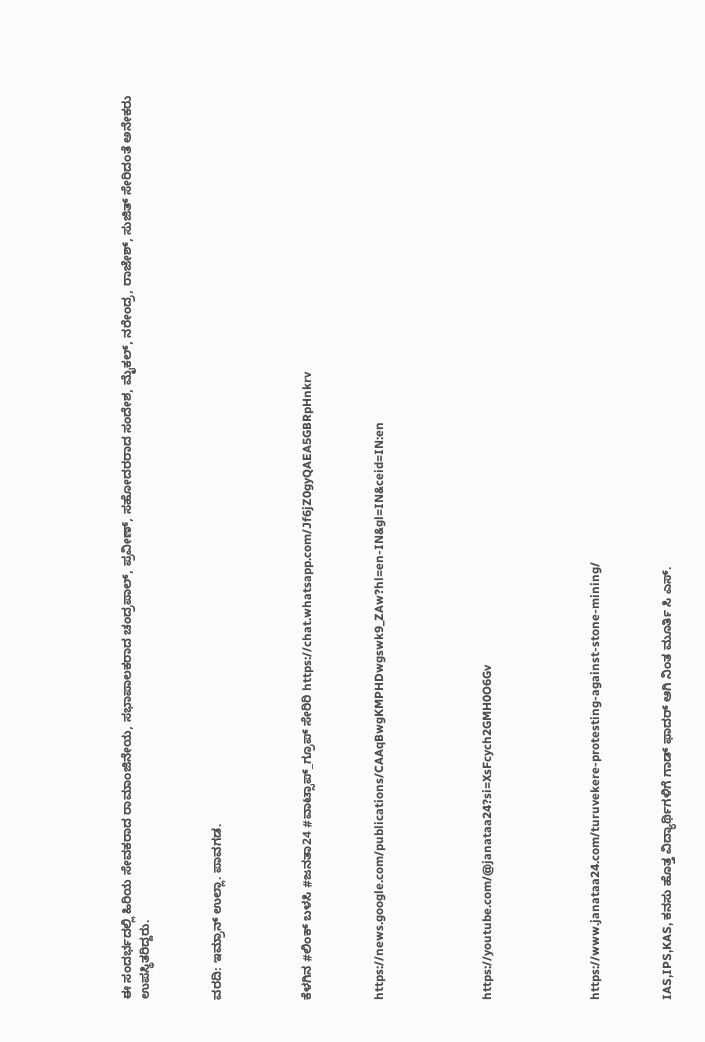ಈ ಸಂದರ್ಭದಲ್ಲಿ ಹಿರಿಯ ಸೇವಕರಾದ ರಾಮಾಂಜಿನೇಯ, ಸಭಾಪಾಲಕರಾದ ಚಂದ್ರಪಾಲ್, ಪ್ರವೀಣ್, ಸಹೋದರರಾದ ಸಂದೇಶ, ಮೈಕಲ್, ನರೇಂದ್ರ, ರಾಜೇಶ್, ಸುಜಿತ್ ಸೇರಿದಂತೆ ಅನೇಕರು ಉಪಸ್ಥಿತರಿದ್ದರು.



ವರದಿ: ಇಮ್ರಾನ್ ಉಲ್ಲಾ. ಪಾವಗಡ.




ಕೆಳಗಿನ #ಲಿಂಕ್ ಬಳಸಿ #ಜನತಾ24 #ವಾಟ್ಸಾಪ್_ಗ್ರೂಪ್ ಸೇರಿರಿ https://chat.whatsapp.com/Jf6jZ0gyQAEA5GBRpHnkrv



https://news.google.com/publications/CAAqBwgKMPHDwgswk9_ZAw?hl=en-IN&gl=IN&ceid=IN:en





https://youtube.com/@janataa24?si=XsFcych2GMH0O6Gv





https://www.janataa24.com/turuvekere-protesting-against-stone-mining/



IAS,IPS,KAS, ಕನಸು ಹೊತ್ತ ವಿದ್ಯಾರ್ಥಿಗಳಿಗೆ ಗಾಡ್ ಫಾದರ್ ಆಗಿ ನಿಂತ ಮೂರ್ತಿ ಸಿ ಎಸ್.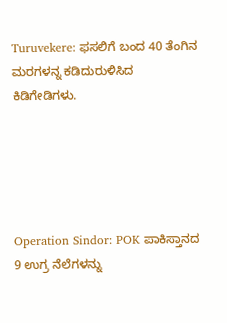Turuvekere: ಫಸಲಿಗೆ ಬಂದ 40 ತೆಂಗಿನ ಮರಗಳನ್ನ ಕಡಿದುರುಳಿಸಿದ ಕಿಡಿಗೇಡಿಗಳು.





Operation Sindor: POK ಪಾಕಿಸ್ತಾನದ 9 ಉಗ್ರ ನೆಲೆಗಳನ್ನು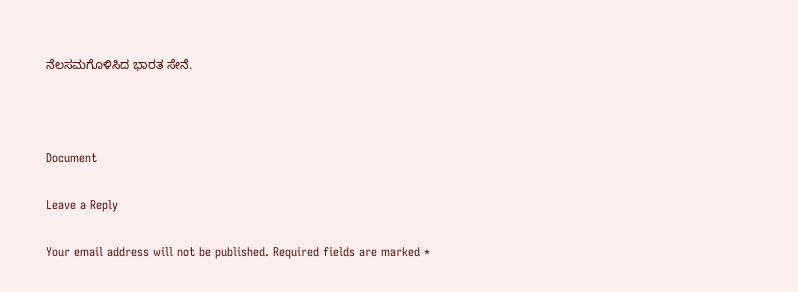ನೆಲಸಮಗೊಳಿಸಿದ ಭಾರತ ಸೇನೆ.



Document

Leave a Reply

Your email address will not be published. Required fields are marked *